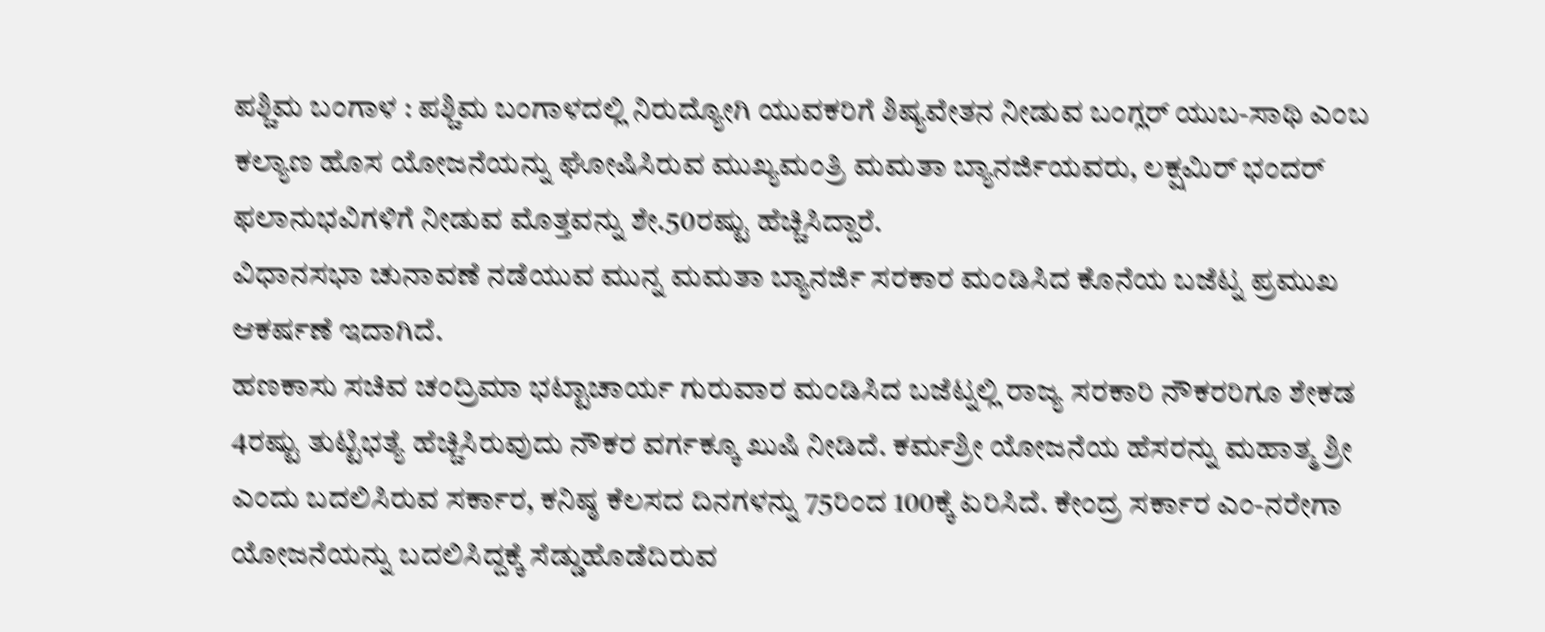ಪಶ್ಚಿಮ ಬಂಗಾಳ : ಪಶ್ಚಿಮ ಬಂಗಾಳದಲ್ಲಿ ನಿರುದ್ಯೋಗಿ ಯುವಕರಿಗೆ ಶಿಷ್ಯವೇತನ ನೀಡುವ ಬಂಗ್ಲರ್ ಯುಬ-ಸಾಥಿ ಎಂಬ ಕಲ್ಯಾಣ ಹೊಸ ಯೋಜನೆಯನ್ನು ಘೋಷಿಸಿರುವ ಮುಖ್ಯಮಂತ್ರಿ ಮಮತಾ ಬ್ಯಾನರ್ಜಿಯವರು, ಲಕ್ಷಮಿರ್ ಭಂದರ್ ಫಲಾನುಭವಿಗಳಿಗೆ ನೀಡುವ ಮೊತ್ತವನ್ನು ಶೇ.50ರಷ್ಟು ಹೆಚ್ಚಿಸಿದ್ದಾರೆ.
ವಿಧಾನಸಭಾ ಚುನಾವಣೆ ನಡೆಯುವ ಮುನ್ನ ಮಮತಾ ಬ್ಯಾನರ್ಜಿ ಸರಕಾರ ಮಂಡಿಸಿದ ಕೊನೆಯ ಬಜೆಟ್ನ ಪ್ರಮುಖ ಆಕರ್ಷಣೆ ಇದಾಗಿದೆ.
ಹಣಕಾಸು ಸಚಿವ ಚಂದ್ರಿಮಾ ಭಟ್ಟಾಚಾರ್ಯ ಗುರುವಾರ ಮಂಡಿಸಿದ ಬಜೆಟ್ನಲ್ಲಿ ರಾಜ್ಯ ಸರಕಾರಿ ನೌಕರರಿಗೂ ಶೇಕಡ 4ರಷ್ಟು ತುಟ್ಟಿಭತ್ಯೆ ಹೆಚ್ಚಿಸಿರುವುದು ನೌಕರ ವರ್ಗಕ್ಕೂ ಖುಷಿ ನೀಡಿದೆ. ಕರ್ಮಶ್ರೀ ಯೋಜನೆಯ ಹೆಸರನ್ನು ಮಹಾತ್ಮ ಶ್ರೀ ಎಂದು ಬದಲಿಸಿರುವ ಸರ್ಕಾರ, ಕನಿಷ್ಠ ಕೆಲಸದ ದಿನಗಳನ್ನು 75ರಿಂದ 100ಕ್ಕೆ ಏರಿಸಿದೆ. ಕೇಂದ್ರ ಸರ್ಕಾರ ಎಂ-ನರೇಗಾ ಯೋಜನೆಯನ್ನು ಬದಲಿಸಿದ್ದಕ್ಕೆ ಸೆಡ್ಡುಹೊಡೆದಿರುವ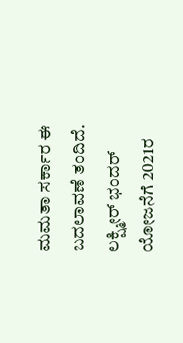ಮಮತಾ ಸರ್ಕಾರ ಈ ಬದಲಾವಣೆ ತಂದಿದೆ.
ಲಕ್ಷ್ಮೀರ್ ಭಂದರ್ ಯೋಜನೆಗೆ 2021ರ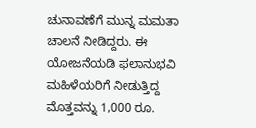ಚುನಾವಣೆಗೆ ಮುನ್ನ ಮಮತಾ ಚಾಲನೆ ನೀಡಿದ್ದರು. ಈ ಯೋಜನೆಯಡಿ ಫಲಾನುಭವಿ ಮಹಿಳೆಯರಿಗೆ ನೀಡುತ್ತಿದ್ದ ಮೊತ್ತವನ್ನು 1,000 ರೂ.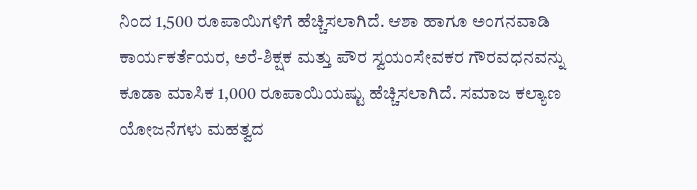ನಿಂದ 1,500 ರೂಪಾಯಿಗಳಿಗೆ ಹೆಚ್ಚಿಸಲಾಗಿದೆ. ಆಶಾ ಹಾಗೂ ಅಂಗನವಾಡಿ ಕಾರ್ಯಕರ್ತೆಯರ, ಅರೆ-ಶಿಕ್ಷಕ ಮತ್ತು ಪೌರ ಸ್ವಯಂಸೇವಕರ ಗೌರವಧನವನ್ನು ಕೂಡಾ ಮಾಸಿಕ 1,000 ರೂಪಾಯಿಯಷ್ಟು ಹೆಚ್ಚಿಸಲಾಗಿದೆ. ಸಮಾಜ ಕಲ್ಯಾಣ ಯೋಜನೆಗಳು ಮಹತ್ವದ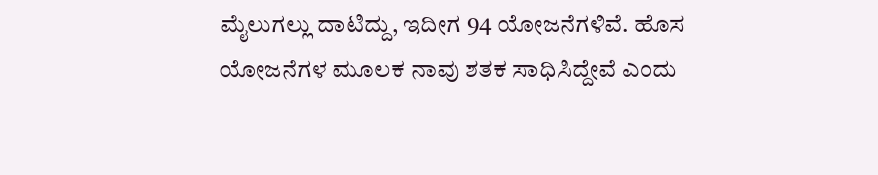ಮೈಲುಗಲ್ಲು ದಾಟಿದ್ದು, ಇದೀಗ 94 ಯೋಜನೆಗಳಿವೆ. ಹೊಸ ಯೋಜನೆಗಳ ಮೂಲಕ ನಾವು ಶತಕ ಸಾಧಿಸಿದ್ದೇವೆ ಎಂದು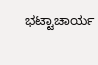ಭಟ್ಟಾಚಾರ್ಯ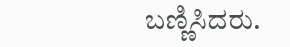ಬಣ್ಣಿಸಿದರು.